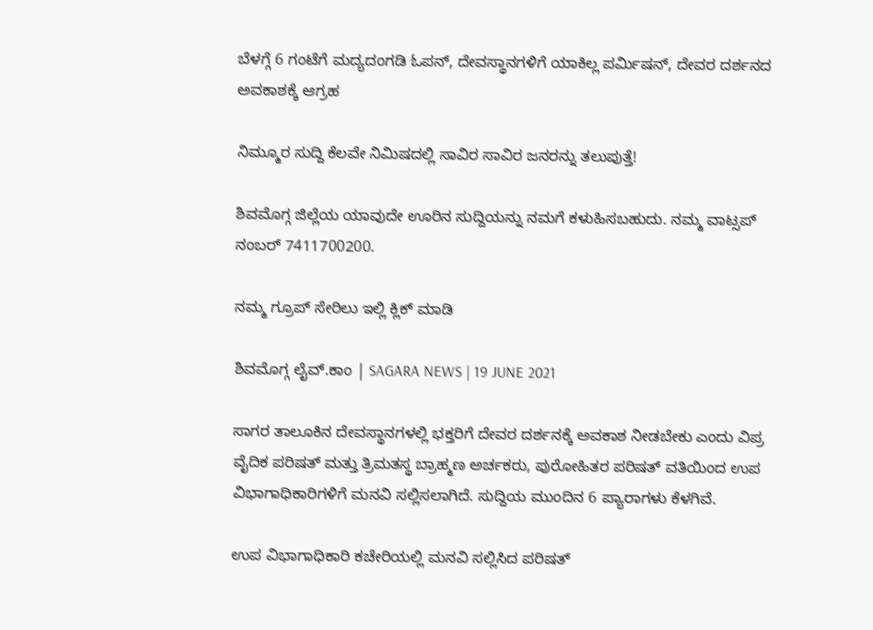ಬೆಳಗ್ಗೆ 6 ಗಂಟೆಗೆ ಮದ್ಯದಂಗಡಿ ಓಪನ್, ದೇವಸ್ಥಾನಗಳಿಗೆ ಯಾಕಿಲ್ಲ ಪರ್ಮಿಷನ್, ದೇವರ ದರ್ಶನದ ಅವಕಾಶಕ್ಕೆ ಆಗ್ರಹ

ನಿಮ್ಮೂರ ಸುದ್ದಿ ಕೆಲವೇ ನಿಮಿಷದಲ್ಲಿ ಸಾವಿರ ಸಾವಿರ ಜನರನ್ನು ತಲುಪುತ್ತೆ!

ಶಿವಮೊಗ್ಗ ಜಿಲ್ಲೆಯ ಯಾವುದೇ ಊರಿನ ಸುದ್ದಿಯನ್ನು ನಮಗೆ ಕಳುಹಿಸಬಹುದು. ನಮ್ಮ ವಾಟ್ಸಪ್‌ ನಂಬರ್ 7411700200.

ನಮ್ಮ ಗ್ರೂಪ್‌ ಸೇರಿಲು ಇಲ್ಲಿ ಕ್ಲಿಕ್‌ ಮಾಡಿ

ಶಿವಮೊಗ್ಗ ಲೈವ್.ಕಾಂ | SAGARA NEWS | 19 JUNE 2021

ಸಾಗರ ತಾಲೂಕಿನ ದೇವಸ್ಥಾನಗಳಲ್ಲಿ ಭಕ್ತರಿಗೆ ದೇವರ ದರ್ಶನಕ್ಕೆ ಅವಕಾಶ ನೀಡಬೇಕು ಎಂದು ವಿಪ್ರ ವೈದಿಕ ಪರಿಷತ್ ಮತ್ತು ತ್ರಿಮತಸ್ಥ ಬ್ರಾಹ್ಮಣ ಅರ್ಚಕರು, ಪುರೋಹಿತರ ಪರಿಷತ್ ವತಿಯಿಂದ ಉಪ ವಿಭಾಗಾಧಿಕಾರಿಗಳಿಗೆ ಮನವಿ ಸಲ್ಲಿಸಲಾಗಿದೆ. ಸುದ್ದಿಯ ಮುಂದಿನ 6 ಪ್ಯಾರಾಗಳು ಕೆಳಗಿವೆ.

ಉಪ ವಿಭಾಗಾಧಿಕಾರಿ ಕಚೇರಿಯಲ್ಲಿ ಮನವಿ ಸಲ್ಲಿಸಿದ ಪರಿಷತ್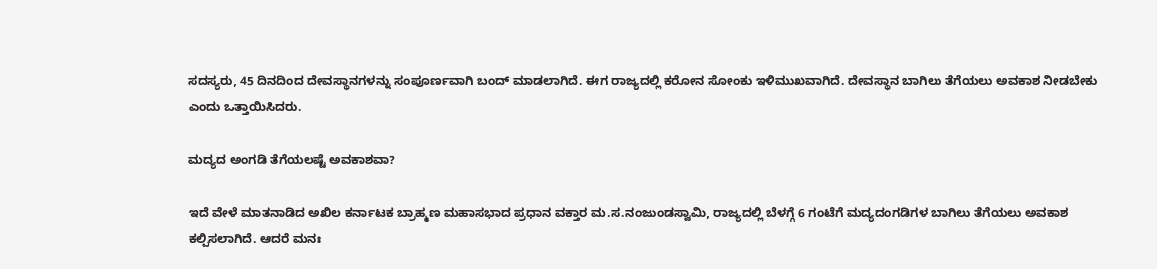ಸದಸ್ಯರು, 45 ದಿನದಿಂದ ದೇವಸ್ಥಾನಗಳನ್ನು ಸಂಪೂರ್ಣವಾಗಿ ಬಂದ್ ಮಾಡಲಾಗಿದೆ. ಈಗ ರಾಜ್ಯದಲ್ಲಿ ಕರೋನ ಸೋಂಕು ಇಳಿಮುಖವಾಗಿದೆ. ದೇವಸ್ಥಾನ ಬಾಗಿಲು ತೆಗೆಯಲು ಅವಕಾಶ ನೀಡಬೇಕು ಎಂದು ಒತ್ತಾಯಿಸಿದರು.

ಮದ್ಯದ ಅಂಗಡಿ ತೆಗೆಯಲಷ್ಟೆ ಅವಕಾಶವಾ?

ಇದೆ ವೇಳೆ ಮಾತನಾಡಿದ ಅಖಿಲ ಕರ್ನಾಟಕ ಬ್ರಾಹ್ಮಣ ಮಹಾಸಭಾದ ಪ್ರಧಾನ ವಕ್ತಾರ ಮ.ಸ.ನಂಜುಂಡಸ್ವಾಮಿ, ರಾಜ್ಯದಲ್ಲಿ ಬೆಳಗ್ಗೆ 6 ಗಂಟೆಗೆ ಮದ್ಯದಂಗಡಿಗಳ ಬಾಗಿಲು ತೆಗೆಯಲು ಅವಕಾಶ ಕಲ್ಪಿಸಲಾಗಿದೆ. ಆದರೆ ಮನಃ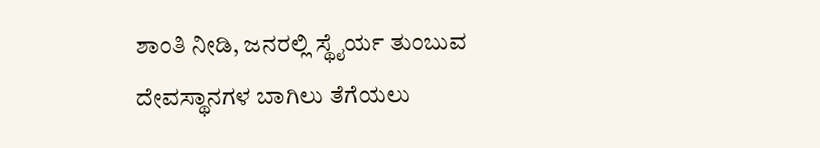ಶಾಂತಿ ನೀಡಿ, ಜನರಲ್ಲಿ ಸ್ಥೈರ್ಯ ತುಂಬುವ ದೇವಸ್ಥಾನಗಳ ಬಾಗಿಲು ತೆಗೆಯಲು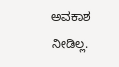ಅವಕಾಶ ನೀಡಿಲ್ಲ.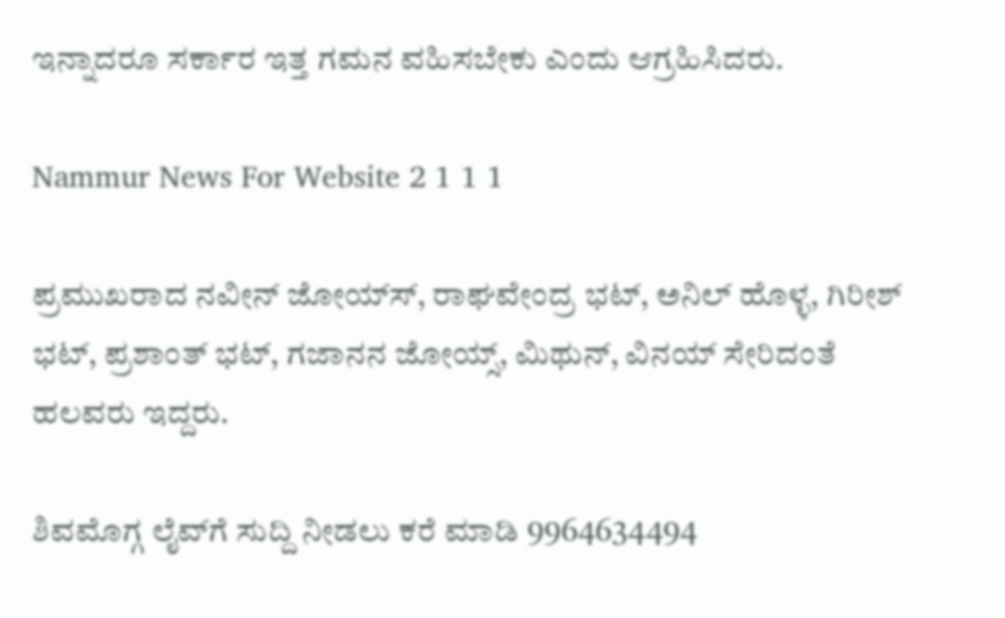ಇನ್ನಾದರೂ ಸರ್ಕಾರ ಇತ್ತ ಗಮನ ವಹಿಸಬೇಕು ಎಂದು ಆಗ್ರಹಿಸಿದರು.

Nammur News For Website 2 1 1 1

ಪ್ರಮುಖರಾದ ನವೀನ್ ಜೋಯ್ಸ್‍, ರಾಘವೇಂದ್ರ ಭಟ್, ಅನಿಲ್ ಹೊಳ್ಳ, ಗಿರೀಶ್ ಭಟ್, ಪ್ರಶಾಂತ್ ಭಟ್, ಗಜಾನನ ಜೋಯ್ಸ್, ಮಿಥುನ್, ವಿನಯ್ ಸೇರಿದಂತೆ ಹಲವರು ಇದ್ದರು.

ಶಿವಮೊಗ್ಗ ಲೈವ್‍ಗೆ ಸುದ್ದಿ ನೀಡಲು ಕರೆ ಮಾಡಿ 9964634494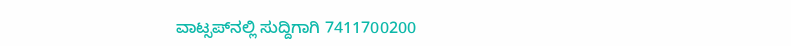ವಾಟ್ಸಪ್‍ನಲ್ಲಿ ಸುದ್ದಿಗಾಗಿ 7411700200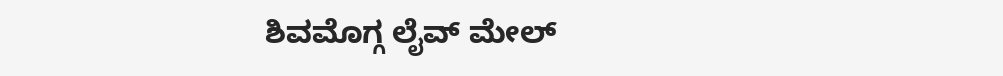ಶಿವಮೊಗ್ಗ ಲೈವ್ ಮೇಲ್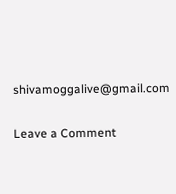shivamoggalive@gmail.com

Leave a Comment